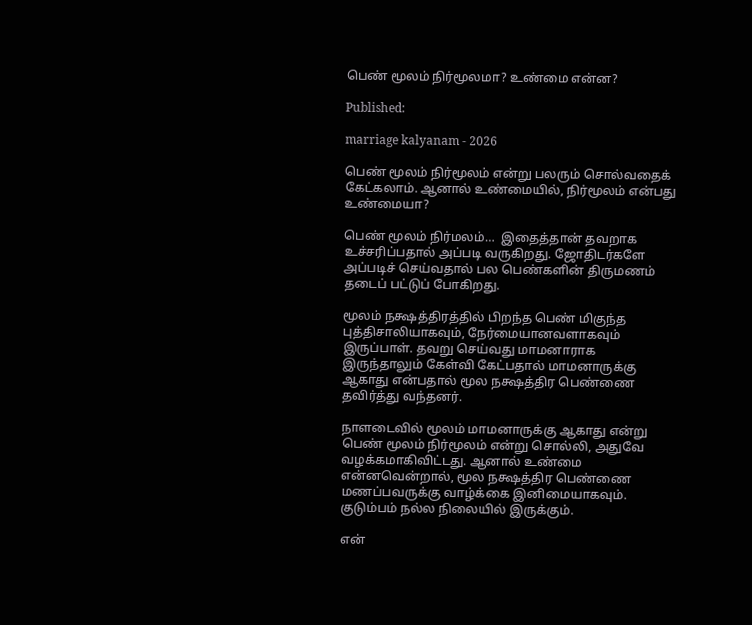பெண் மூலம் நிர்மூலமா? உண்மை என்ன?

Published:

marriage kalyanam - 2026

பெண் மூலம் நிர்மூலம் என்று பலரும் சொல்வதைக் கேட்கலாம். ஆனால் உண்மையில், நிர்மூலம் என்பது உண்மையா?

பெண் மூலம் நிர்மலம்…  இதைத்தான் தவறாக உச்சரிப்பதால் அப்படி வருகிறது. ஜோதிடர்களே அப்படிச் செய்வதால் பல பெண்களின் திருமணம் தடைப் பட்டுப் போகிறது.

மூலம் நக்ஷத்திரத்தில் பிறந்த பெண் மிகுந்த புத்திசாலியாகவும், நேர்மையானவளாகவும் இருப்பாள். தவறு செய்வது மாமனாராக இருந்தாலும் கேள்வி கேட்பதால் மாமனாருக்கு ஆகாது என்பதால் மூல நக்ஷத்திர பெண்ணை தவிர்த்து வந்தனர்.

நாளடைவில் மூலம் மாமனாருக்கு ஆகாது என்று பெண் மூலம் நிர்மூலம் என்று சொல்லி, அதுவே வழக்கமாகிவிட்டது. ஆனால் உண்மை என்னவென்றால், மூல நக்ஷத்திர பெண்ணை மணப்பவருக்கு வாழ்க்கை இனிமையாகவும். குடும்பம் நல்ல நிலையில் இருக்கும்.

என்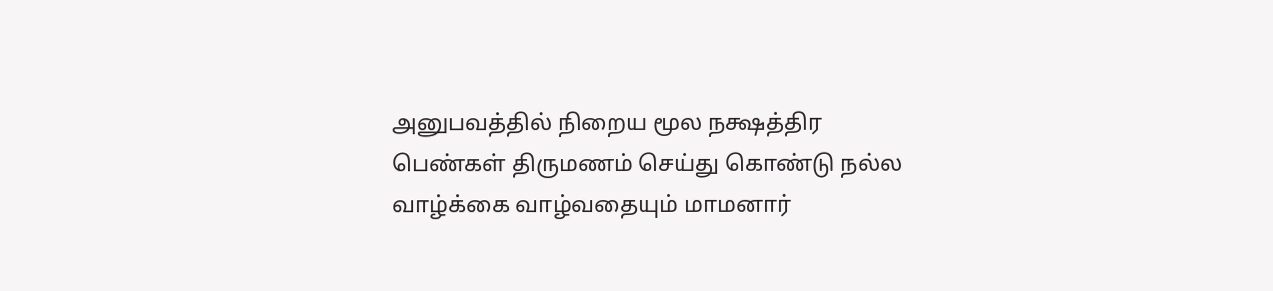அனுபவத்தில் நிறைய மூல நக்ஷத்திர பெண்கள் திருமணம் செய்து கொண்டு நல்ல வாழ்க்கை வாழ்வதையும் மாமனார்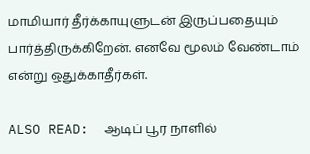மாமியார் தீர்க்காயுளுடன் இருப்பதையும் பார்த்திருக்கிறேன். எனவே மூலம் வேண்டாம் என்று ஒதுக்காதீர்கள்.

ALSO READ:  ஆடிப் பூர நாளில்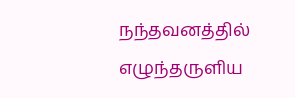நந்தவனத்தில் எழுந்தருளிய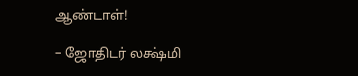ஆண்டாள்!

– ஜோதிடர் லக்ஷ்மி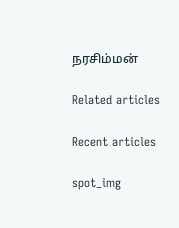நரசிம்மன்

Related articles

Recent articles

spot_img